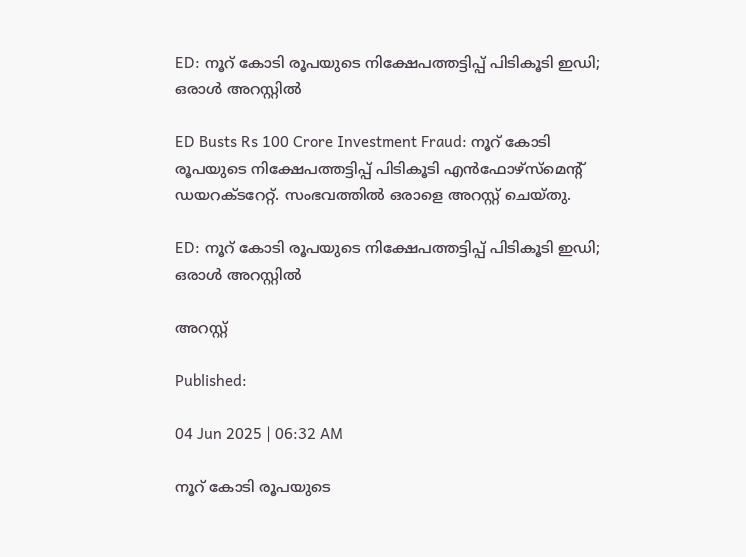ED: നൂറ് കോടി രൂപയുടെ നിക്ഷേപത്തട്ടിപ്പ് പിടികൂടി ഇഡി; ഒരാൾ അറസ്റ്റിൽ

ED Busts Rs 100 Crore Investment Fraud: നൂറ് കോടി രൂപയുടെ നിക്ഷേപത്തട്ടിപ്പ് പിടികൂടി എൻഫോഴ്സ്മെൻ്റ് ഡയറക്ടറേറ്റ്. സംഭവത്തിൽ ഒരാളെ അറസ്റ്റ് ചെയ്തു.

ED: നൂറ് കോടി രൂപയുടെ നിക്ഷേപത്തട്ടിപ്പ് പിടികൂടി ഇഡി; ഒരാൾ അറസ്റ്റിൽ

അറസ്റ്റ്

Published:

04 Jun 2025 | 06:32 AM

നൂറ് കോടി രൂപയുടെ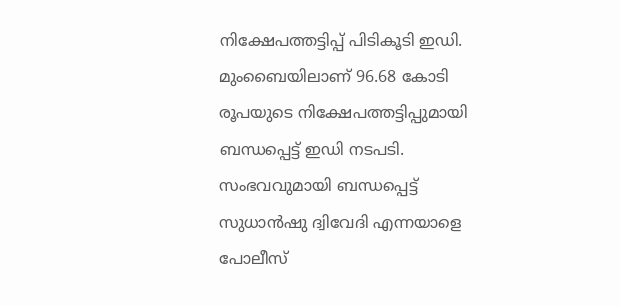നിക്ഷേപത്തട്ടിപ്പ് പിടികൂടി ഇഡി. മുംബൈയിലാണ് 96.68 കോടി രൂപയുടെ നിക്ഷേപത്തട്ടിപ്പുമായി ബന്ധപ്പെട്ട് ഇഡി നടപടി. സംഭവവുമായി ബന്ധപ്പെട്ട് സുധാൻഷു ദ്വിവേദി എന്നയാളെ പോലീസ്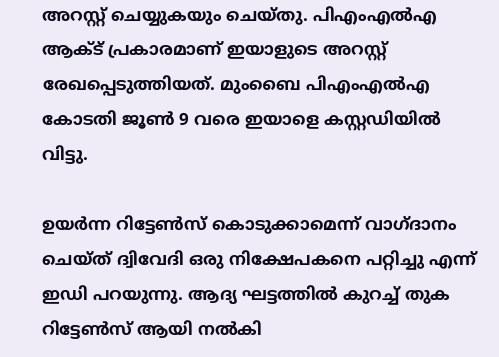അറസ്റ്റ് ചെയ്യുകയും ചെയ്തു. പിഎംഎൽഎ ആക്ട് പ്രകാരമാണ് ഇയാളുടെ അറസ്റ്റ് രേഖപ്പെടുത്തിയത്. മുംബൈ പിഎംഎൽഎ കോടതി ജൂൺ 9 വരെ ഇയാളെ കസ്റ്റഡിയിൽ വിട്ടു.

ഉയർന്ന റിട്ടേൺസ് കൊടുക്കാമെന്ന് വാഗ്ദാനം ചെയ്ത് ദ്വിവേദി ഒരു നിക്ഷേപകനെ പറ്റിച്ചു എന്ന് ഇഡി പറയുന്നു. ആദ്യ ഘട്ടത്തിൽ കുറച്ച് തുക റിട്ടേൺസ് ആയി നൽകി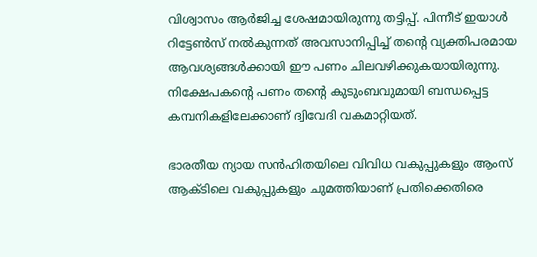വിശ്വാസം ആർജിച്ച ശേഷമായിരുന്നു തട്ടിപ്പ്. പിന്നീട് ഇയാൾ റിട്ടേൺസ് നൽകുന്നത് അവസാനിപ്പിച്ച് തൻ്റെ വ്യക്തിപരമായ ആവശ്യങ്ങൾക്കായി ഈ പണം ചിലവഴിക്കുകയായിരുന്നു. നിക്ഷേപകൻ്റെ പണം തൻ്റെ കുടുംബവുമായി ബന്ധപ്പെട്ട കമ്പനികളിലേക്കാണ് ദ്വിവേദി വകമാറ്റിയത്.

ഭാരതീയ ന്യായ സൻഹിതയിലെ വിവിധ വകുപ്പുകളും ആംസ് ആക്ടിലെ വകുപ്പുകളും ചുമത്തിയാണ് പ്രതിക്കെതിരെ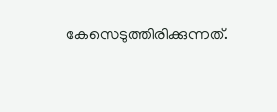കേസെടുത്തിരിക്കുന്നത്.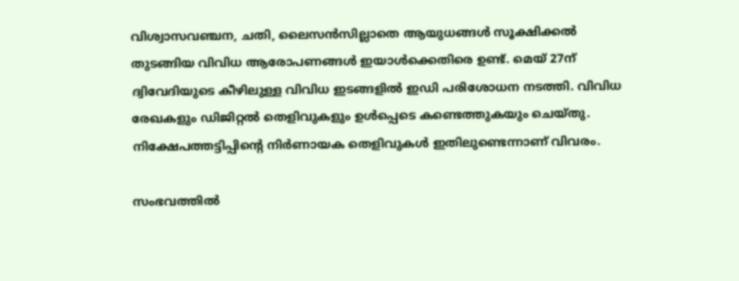വിശ്വാസവഞ്ചന, ചതി, ലൈസൻസില്ലാതെ ആയുധങ്ങൾ സൂക്ഷിക്കൽ തുടങ്ങിയ വിവിധ ആരോപണങ്ങൾ ഇയാൾക്കെതിരെ ഉണ്ട്. മെയ് 27ന് ദ്വിവേദിയുടെ കീഴിലുള്ള വിവിധ ഇടങ്ങളിൽ ഇഡി പരിശോധന നടത്തി. വിവിധ രേഖകളും ഡിജിറ്റൽ തെളിവുകളും ഉൾപ്പെടെ കണ്ടെത്തുകയും ചെയ്തു. നിക്ഷേപത്തട്ടിപ്പിൻ്റെ നിർണായക തെളിവുകൾ ഇതിലുണ്ടെന്നാണ് വിവരം.

സംഭവത്തിൽ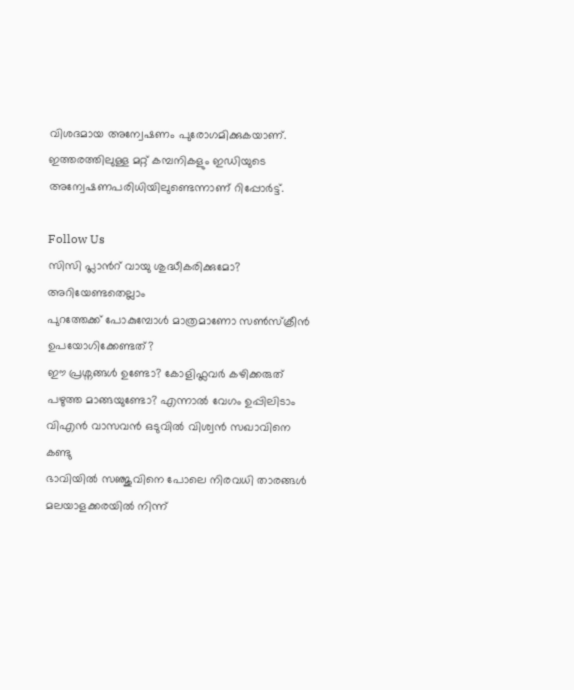വിശദമായ അന്വേഷണം പുരോഗമിക്കുകയാണ്. ഇത്തരത്തിലുള്ള മറ്റ് കമ്പനികളും ഇഡിയുടെ അന്വേഷണപരിധിയിലുണ്ടെന്നാണ് റിപ്പോർട്ട്.

Follow Us
സിസി പ്ലാന്‍റ് വായു ശുദ്ധീകരിക്കുമോ? അറിയേണ്ടതെല്ലാം
പുറത്തേക്ക് പോകുമ്പോള്‍ മാത്രമാണോ സണ്‍സ്‌ക്രീന്‍ ഉപയോഗിക്കേണ്ടത്?
ഈ പ്രശ്നങ്ങൾ ഉണ്ടോ? കോളിഫ്ലവർ കഴിക്കരുത്
പഴുത്ത മാങ്ങയുണ്ടോ? എന്നാല്‍ വേഗം ഉപ്പിലിടാം
വിഎൻ വാസവൻ ഒടുവിൽ വിശ്വൻ സഖാവിനെ കണ്ടു
ഭാവിയില്‍ സഞ്ജുവിനെ പോലെ നിരവധി താരങ്ങള്‍ മലയാളക്കരയില്‍ നിന്ന്‌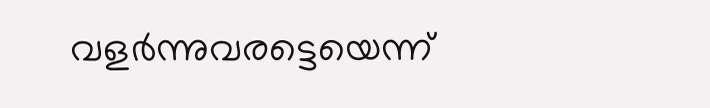വളര്‍ന്നുവരട്ടെയെന്ന്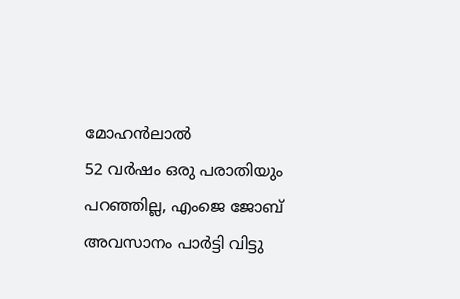മോഹന്‍ലാല്‍
52 വർഷം ഒരു പരാതിയും പറഞ്ഞില്ല, എംജെ ജോബ് അവസാനം പാർട്ടി വിട്ടു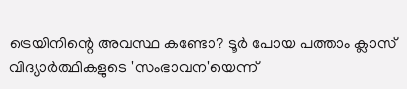ട്രെയിനിന്റെ അവസ്ഥ കണ്ടോ? ടൂര്‍ പോയ പത്താം ക്ലാസ് വിദ്യാര്‍ത്ഥികളുടെ 'സംഭാവന'യെന്ന്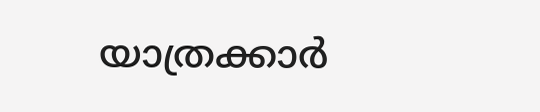യാത്രക്കാര്‍